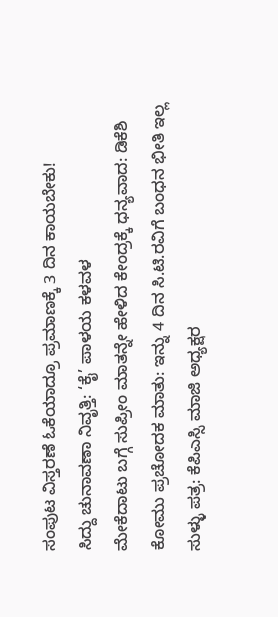ಸಂಪುಟ ವಿಸ್ತರಣೆ ಓಕೆಯಾದ್ರೂ ಪ್ರಮಾಣಕ್ಕೆ 3 ದಿನ ಕಾಯಬೇಕು!
ಸಿದ್ದು ಚುನಾವಣಾ ನಿವೃತ್ತಿ: ‘ಕೈ’ ಪಾಳಯ ಕಳವಳ
ಮೇಕೆದಾಟು ಬಗ್ಗೆ ಸುಪ್ರೀಂ ಮಾತನ್ನೇ ಹೇಳಿದ ಕೇಂದ್ರಕ್ಕೆ ಧನ್ಯವಾದ: ಡಿಕೆಶಿ
ಕೋಮು ಪ್ರಚೋದಕ ಮಾತು: ಇನ್ನು 4 ದಿನ ಸಿ.ಟಿ.ರವಿಗೆ ಬಂಧನ ಭೀತಿ ಇಲ್ಲ
ಸುಳ್ಳು ಪತ್ರ: ಕೆಪಿಎಸ್ಸಿ ಮಾಜಿ ಅಧ್ಯಕ್ಷರ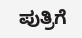ಪುತ್ರಿಗೆ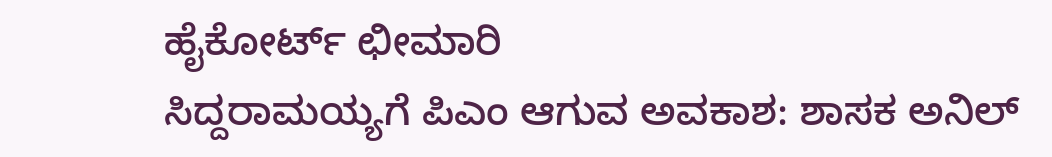ಹೈಕೋರ್ಟ್ ಛೀಮಾರಿ
ಸಿದ್ದರಾಮಯ್ಯಗೆ ಪಿಎಂ ಆಗುವ ಅವಕಾಶ: ಶಾಸಕ ಅನಿಲ್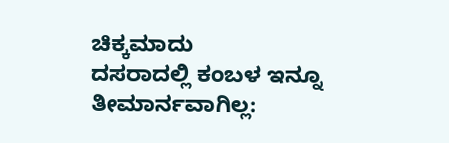ಚಿಕ್ಕಮಾದು
ದಸರಾದಲ್ಲಿ ಕಂಬಳ ಇನ್ನೂ ತೀಮಾರ್ನವಾಗಿಲ್ಲ: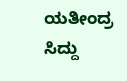ಯತೀಂದ್ರ
ಸಿದ್ದು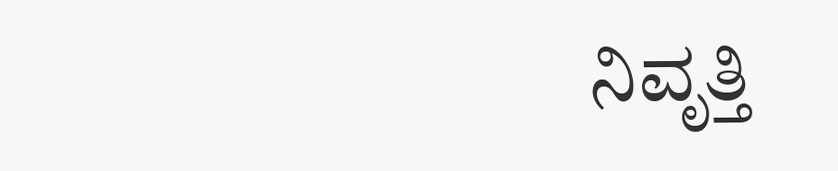ನಿವೃತ್ತಿ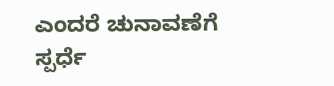ಎಂದರೆ ಚುನಾವಣೆಗೆ ಸ್ಪರ್ಧೆ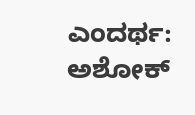ಎಂದರ್ಥ: ಅಶೋಕ್